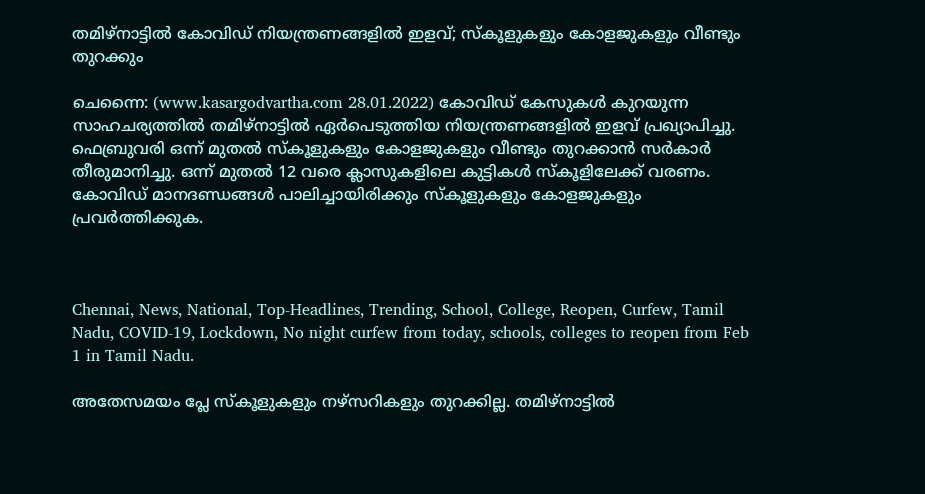തമിഴ്‌നാട്ടില്‍ കോവിഡ് നിയന്ത്രണങ്ങളില്‍ ഇളവ്; സ്‌കൂളുകളും കോളജുകളും വീണ്ടും തുറക്കും

ചെന്നൈ: (www.kasargodvartha.com 28.01.2022) കോവിഡ് കേസുകള്‍ കുറയുന്ന സാഹചര്യത്തില്‍ തമിഴ്‌നാട്ടില്‍ ഏര്‍പെടുത്തിയ നിയന്ത്രണങ്ങളില്‍ ഇളവ് പ്രഖ്യാപിച്ചു. ഫെബ്രുവരി ഒന്ന് മുതല്‍ സ്‌കൂളുകളും കോളജുകളും വീണ്ടും തുറക്കാന്‍ സര്‍കാര്‍ തീരുമാനിച്ചു. ഒന്ന് മുതല്‍ 12 വരെ ക്ലാസുകളിലെ കുട്ടികള്‍ സ്‌കൂളിലേക്ക് വരണം. കോവിഡ് മാനദണ്ഡങ്ങള്‍ പാലിച്ചായിരിക്കും സ്‌കൂളുകളും കോളജുകളും പ്രവര്‍ത്തിക്കുക.



Chennai, News, National, Top-Headlines, Trending, School, College, Reopen, Curfew, Tamil Nadu, COVID-19, Lockdown, No night curfew from today, schools, colleges to reopen from Feb 1 in Tamil Nadu.

അതേസമയം പ്ലേ സ്‌കൂളുകളും നഴ്‌സറികളും തുറക്കില്ല. തമിഴ്‌നാട്ടില്‍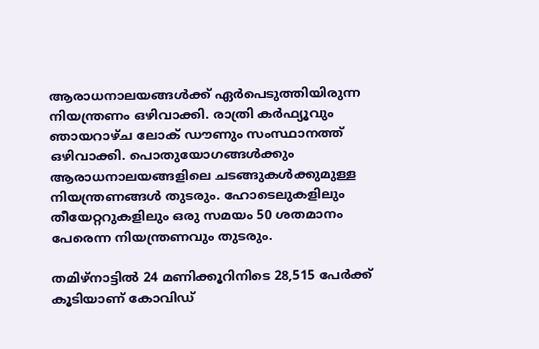ആരാധനാലയങ്ങള്‍ക്ക് ഏര്‍പെടുത്തിയിരുന്ന നിയന്ത്രണം ഒഴിവാക്കി. രാത്രി കര്‍ഫ്യൂവും ഞായറാഴ്ച ലോക് ഡൗണും സംസ്ഥാനത്ത് ഒഴിവാക്കി. പൊതുയോഗങ്ങള്‍ക്കും ആരാധനാലയങ്ങളിലെ ചടങ്ങുകള്‍ക്കുമുള്ള നിയന്ത്രണങ്ങള്‍ തുടരും. ഹോടെലുകളിലും തീയേറ്ററുകളിലും ഒരു സമയം 50 ശതമാനം പേരെന്ന നിയന്ത്രണവും തുടരും.

തമിഴ്‌നാട്ടില്‍ 24 മണിക്കൂറിനിടെ 28,515 പേര്‍ക്ക് കൂടിയാണ് കോവിഡ്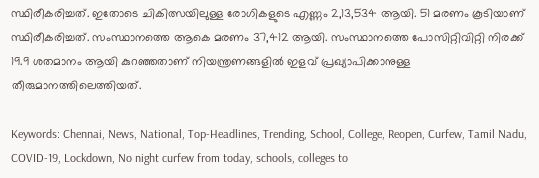സ്ഥിരീകരിച്ചത്. ഇതോടെ ചികിത്സയിലുള്ള രോഗികളുടെ എണ്ണം 2,13,534 ആയി. 51 മരണം കൂടിയാണ് സ്ഥിരീകരിച്ചത്. സംസ്ഥാനത്തെ ആകെ മരണം 37,412 ആയി. സംസ്ഥാനത്തെ പോസിറ്റിവിറ്റി നിരക്ക് 19.9 ശതമാനം ആയി കുറഞ്ഞതാണ് നിയന്ത്രണങ്ങളില്‍ ഇളവ് പ്രഖ്യാപിക്കാനുള്ള തീരുമാനത്തിലെത്തിയത്.

Keywords: Chennai, News, National, Top-Headlines, Trending, School, College, Reopen, Curfew, Tamil Nadu, COVID-19, Lockdown, No night curfew from today, schools, colleges to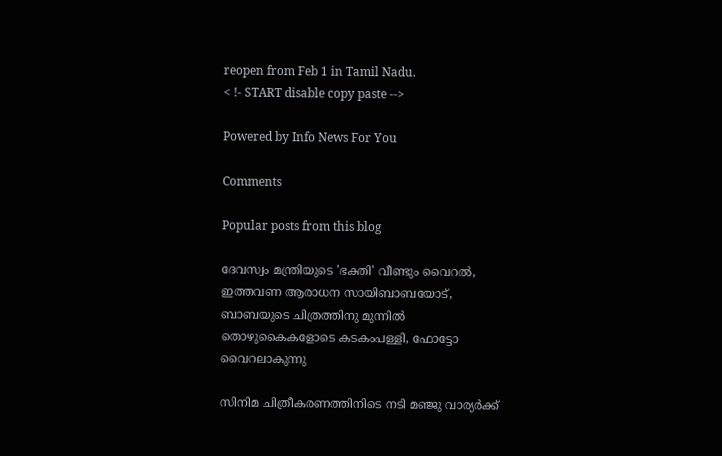reopen from Feb 1 in Tamil Nadu.
< !- START disable copy paste -->

Powered by Info News For You

Comments

Popular posts from this blog

ദേവസ്വം മന്ത്രിയുടെ 'ഭക്തി' വീണ്ടും വൈറല്‍, ഇത്തവണ ആരാധന സായിബാബയോട്, ബാബയുടെ ചിത്രത്തിനു മുന്നില്‍ തൊഴുകൈകളോടെ കടകംപള്ളി, ഫോട്ടോ വൈറലാകുന്നു

സിനിമ ചിത്രീകരണത്തിനിടെ നടി മഞ്ജു വാര്യര്‍ക്ക്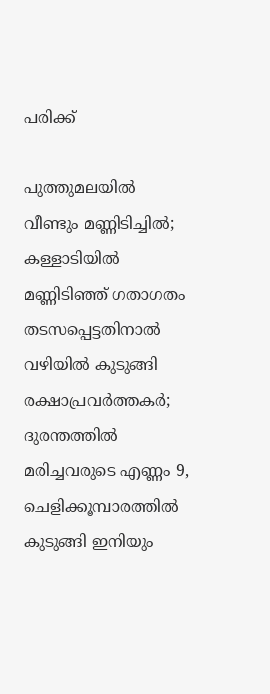പരിക്ക്

പുത്തുമലയില്‍ വീണ്ടും മണ്ണിടിച്ചില്‍; കള്ളാടിയില്‍ മണ്ണിടിഞ്ഞ് ഗതാഗതം തടസപ്പെട്ടതിനാല്‍ വഴിയില്‍ കുടുങ്ങി രക്ഷാപ്രവര്‍ത്തകര്‍; ദുരന്തത്തില്‍ മരിച്ചവരുടെ എണ്ണം 9, ചെളിക്കൂമ്പാരത്തില്‍ കുടുങ്ങി ഇനിയും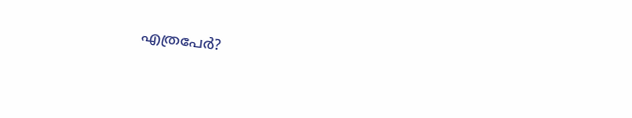എത്രപേര്‍?